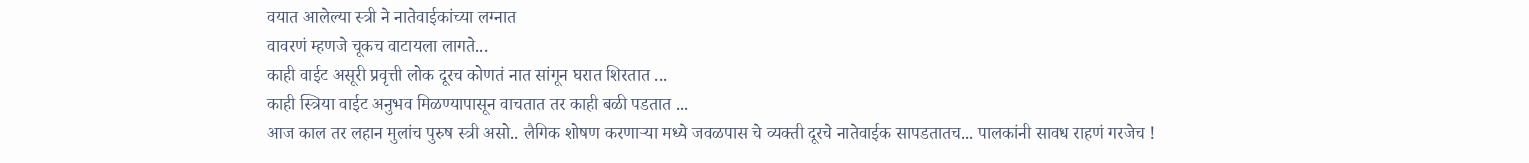वयात आलेल्या स्त्री ने नातेवाईकांच्या लग्नात
वावरणं म्हणजे चूकच वाटायला लागते...
काही वाईट असूरी प्रवृत्ती लोक दूरच कोणतं नात सांगून घरात शिरतात ...
काही स्त्रिया वाईट अनुभव मिळण्यापासून वाचतात तर काही बळी पडतात ...
आज काल तर लहान मुलांच पुरुष स्त्री असो.. लैगिक शोषण करणाऱ्या मध्ये जवळपास चे व्यक्ती दूरचे नातेवाईक सापडतातच... पालकांनी सावध राहणं गरजेच !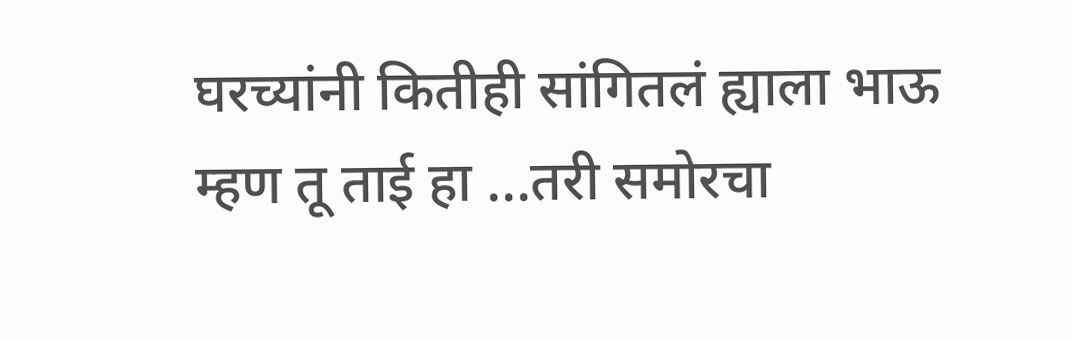घरच्यांनी कितीही सांगितलं ह्याला भाऊ म्हण तू ताई हा ...तरी समोरचा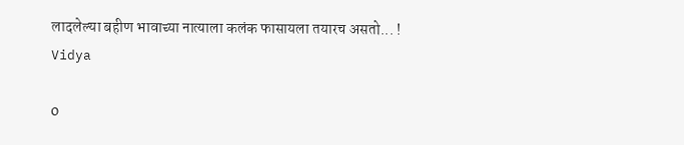लादलेल्या बहीण भावाच्या नात्याला कलंक फासायला तयारच असतो... !
Vidya

0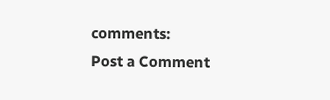comments:
Post a Comment